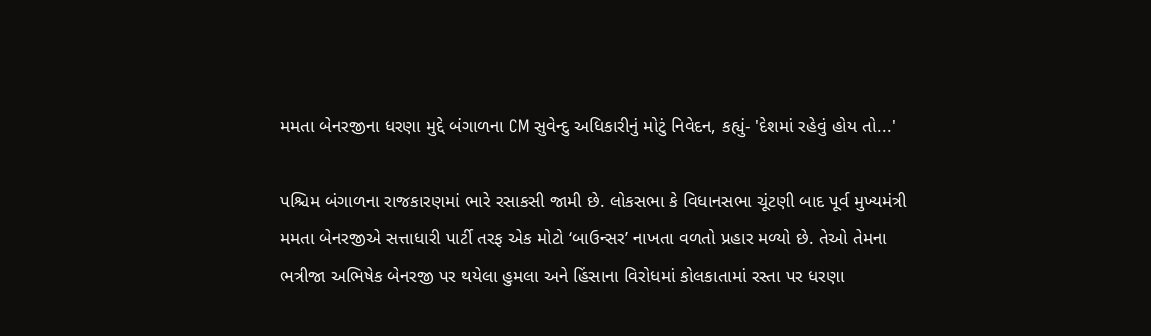મમતા બેનરજીના ધરણા મુદ્દે બંગાળના CM સુવેન્દુ અધિકારીનું મોટું નિવેદન, કહ્યું- 'દેશમાં રહેવું હોય તો...'

પશ્ચિમ બંગાળના રાજકારણમાં ભારે રસાકસી જામી છે. લોકસભા કે વિધાનસભા ચૂંટણી બાદ પૂર્વ મુખ્યમંત્રી મમતા બેનરજીએ સત્તાધારી પાર્ટી તરફ એક મોટો ‘બાઉન્સર’ નાખતા વળતો પ્રહાર મળ્યો છે. તેઓ તેમના ભત્રીજા અભિષેક બેનરજી પર થયેલા હુમલા અને હિંસાના વિરોધમાં કોલકાતામાં રસ્તા પર ધરણા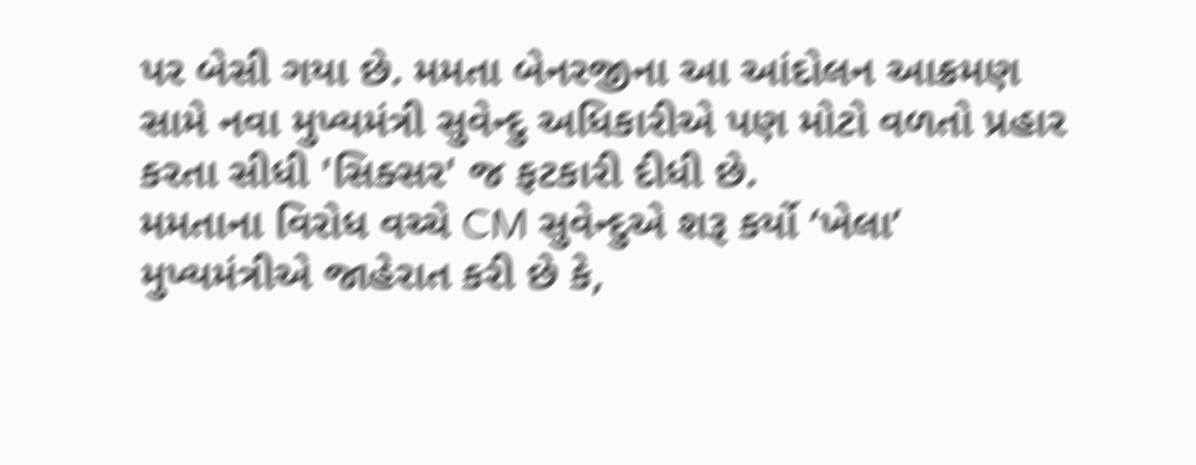પર બેસી ગયા છે. મમતા બેનરજીના આ આંદોલન આક્રમણ સામે નવા મુખ્યમંત્રી સુવેન્દુ અધિકારીએ પણ મોટો વળતો પ્રહાર કરતા સીધી 'સિક્સર' જ ફટકારી દીધી છે.
મમતાના વિરોધ વચ્ચે CM સુવેન્દુએ શરૂ કર્યો ‘ખેલા’
મુખ્યમંત્રીએ જાહેરાત કરી છે કે,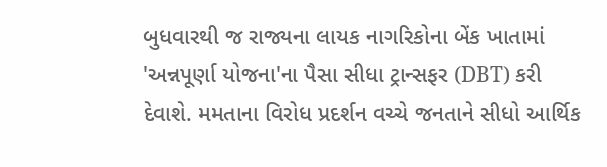બુધવારથી જ રાજ્યના લાયક નાગરિકોના બેંક ખાતામાં 'અન્નપૂર્ણા યોજના'ના પૈસા સીધા ટ્રાન્સફર (DBT) કરી દેવાશે. મમતાના વિરોધ પ્રદર્શન વચ્ચે જનતાને સીધો આર્થિક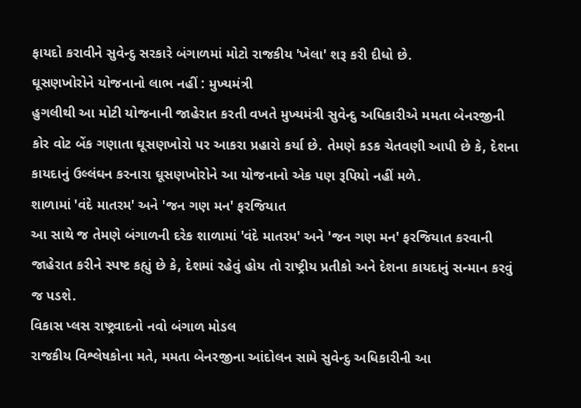ફાયદો કરાવીને સુવેન્દુ સરકારે બંગાળમાં મોટો રાજકીય 'ખેલા' શરૂ કરી દીધો છે.
ઘૂસણખોરોને યોજનાનો લાભ નહીં : મુખ્યમંત્રી
હુગલીથી આ મોટી યોજનાની જાહેરાત કરતી વખતે મુખ્યમંત્રી સુવેન્દુ અધિકારીએ મમતા બેનરજીની કોર વોટ બેંક ગણાતા ઘૂસણખોરો પર આકરા પ્રહારો કર્યા છે. તેમણે કડક ચેતવણી આપી છે કે, દેશના કાયદાનું ઉલ્લંઘન કરનારા ઘૂસણખોરોને આ યોજનાનો એક પણ રૂપિયો નહીં મળે.
શાળામાં 'વંદે માતરમ' અને 'જન ગણ મન' ફરજિયાત
આ સાથે જ તેમણે બંગાળની દરેક શાળામાં 'વંદે માતરમ' અને 'જન ગણ મન' ફરજિયાત કરવાની જાહેરાત કરીને સ્પષ્ટ કહ્યું છે કે, દેશમાં રહેવું હોય તો રાષ્ટ્રીય પ્રતીકો અને દેશના કાયદાનું સન્માન કરવું જ પડશે.
વિકાસ પ્લસ રાષ્ટ્રવાદનો નવો બંગાળ મોડલ
રાજકીય વિશ્લેષકોના મતે, મમતા બેનરજીના આંદોલન સામે સુવેન્દુ અધિકારીની આ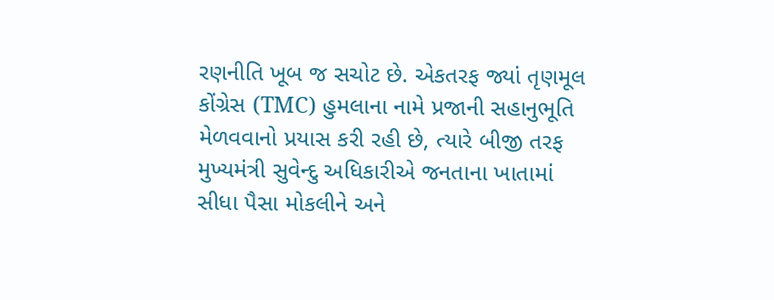રણનીતિ ખૂબ જ સચોટ છે. એકતરફ જ્યાં તૃણમૂલ કોંગ્રેસ (TMC) હુમલાના નામે પ્રજાની સહાનુભૂતિ મેળવવાનો પ્રયાસ કરી રહી છે, ત્યારે બીજી તરફ મુખ્યમંત્રી સુવેન્દુ અધિકારીએ જનતાના ખાતામાં સીધા પૈસા મોકલીને અને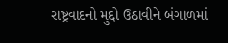રાષ્ટ્રવાદનો મુદ્દો ઉઠાવીને બંગાળમાં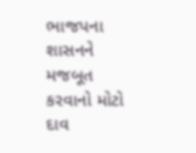ભાજપના શાસનને મજબૂત કરવાનો મોટો દાવ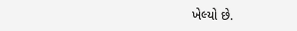ખેલ્યો છે.